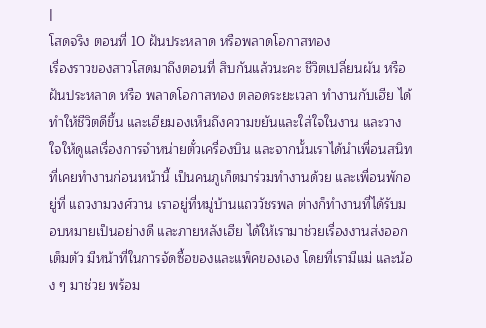|
โสดจริง ตอนที่ 10 ฝันประหลาด หรือพลาดโอกาสทอง
เรื่องราวของสาวโสดมาถึงตอนที่ สิบกันแล้วนะคะ ชีวิตเปลี่ยนผัน หรือฝันประหลาด หรือ พลาดโอกาสทอง ตลอดระยะเวลา ทำงานกับเฮีย ได้ทำให้ชีวิตดีขึ้น และเฮียมองเห็นถึงความขยันและใส่ใจในงาน และวางใจให้ดูแลเรื่องการจำหน่ายตั๋วเครื่องบิน และจากนั้นเราได้นำเพื่อนสนิท ที่เคยทำงานก่อนหน้านี้ เป็นคนภูเก็ตมาร่วมทำงานด้วย และเพื่อนพักอยู่ที่ แถวงามวงศ์วาน เราอยู่ที่หมู่บ้านแถววัชรพล ต่างก็ทำงานที่ได้รับมอบหมายเป็นอย่างดี และภายหลังเฮีย ได้ให้เรามาช่วยเรื่องงานส่งออกเต็มตัว มีหน้าที่ในการจัดซื้อของและแพ็คของเอง โดยที่เรามีแม่ และน้อง ๆ มาช่วย พร้อม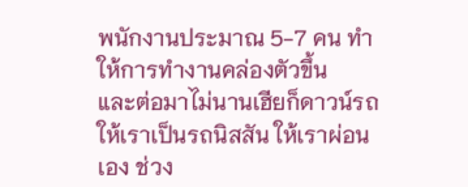พนักงานประมาณ 5-7 คน ทำให้การทำงานคล่องตัวขึ้น
และต่อมาไม่นานเฮียก็ดาวน์รถให้เราเป็นรถนิสสัน ให้เราผ่อนเอง ช่วง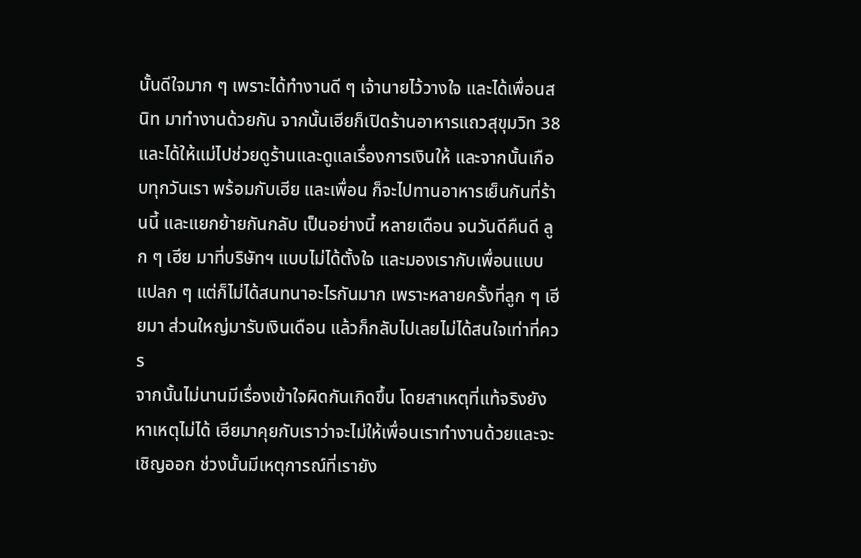นั้นดีใจมาก ๆ เพราะได้ทำงานดี ๆ เจ้านายไว้วางใจ และได้เพื่อนสนิท มาทำงานด้วยกัน จากนั้นเฮียก็เปิดร้านอาหารแถวสุขุมวิท 38 และได้ให้แม่ไปช่วยดูร้านและดูแลเรื่องการเงินให้ และจากนั้นเกือบทุกวันเรา พร้อมกับเฮีย และเพื่อน ก็จะไปทานอาหารเย็นกันที่ร้านนี้ และแยกย้ายกันกลับ เป็นอย่างนี้ หลายเดือน จนวันดีคืนดี ลูก ๆ เฮีย มาที่บริษัทฯ แบบไม่ได้ตั้งใจ และมองเรากับเพื่อนแบบแปลก ๆ แต่ก็ไม่ได้สนทนาอะไรกันมาก เพราะหลายครั้งที่ลูก ๆ เฮียมา ส่วนใหญ่มารับเงินเดือน แล้วก็กลับไปเลยไม่ได้สนใจเท่าที่ควร
จากนั้นไม่นานมีเรื่องเข้าใจผิดกันเกิดขึ้น โดยสาเหตุที่แท้จริงยังหาเหตุไม่ได้ เฮียมาคุยกับเราว่าจะไม่ให้เพื่อนเราทำงานด้วยและจะเชิญออก ช่วงนั้นมีเหตุการณ์ที่เรายัง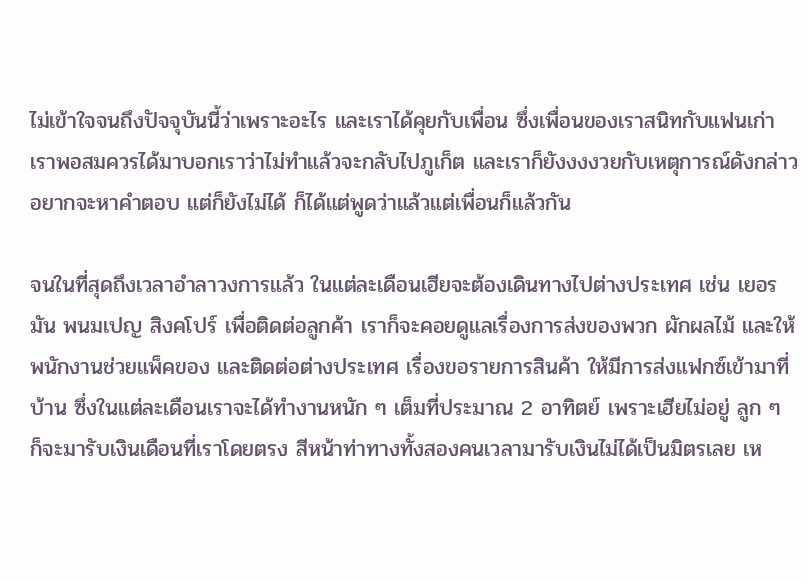ไม่เข้าใจจนถึงปัจจุบันนี้ว่าเพราะอะไร และเราได้คุยกับเพื่อน ซึ่งเพื่อนของเราสนิทกับแฟนเก่าเราพอสมควรได้มาบอกเราว่าไม่ทำแล้วจะกลับไปภูเก็ต และเราก็ยังงงงวยกับเหตุการณ์ดังกล่าว อยากจะหาคำตอบ แต่ก็ยังไม่ได้ ก็ได้แต่พูดว่าแล้วแต่เพื่อนก็แล้วกัน

จนในที่สุดถึงเวลาอำลาวงการแล้ว ในแต่ละเดือนเฮียจะต้องเดินทางไปต่างประเทศ เช่น เยอรมัน พนมเปญ สิงคโปร์ เพื่อติดต่อลูกค้า เราก็จะคอยดูแลเรื่องการส่งของพวก ผักผลไม้ และให้พนักงานช่วยแพ็คของ และติดต่อต่างประเทศ เรื่องขอรายการสินค้า ให้มีการส่งแฟกซ์เข้ามาที่บ้าน ซึ่งในแต่ละเดือนเราจะได้ทำงานหนัก ๆ เต็มที่ประมาณ 2 อาทิตย์ เพราะเฮียไม่อยู่ ลูก ๆ ก็จะมารับเงินเดือนที่เราโดยตรง สีหน้าท่าทางทั้งสองคนเวลามารับเงินไม่ได้เป็นมิตรเลย เห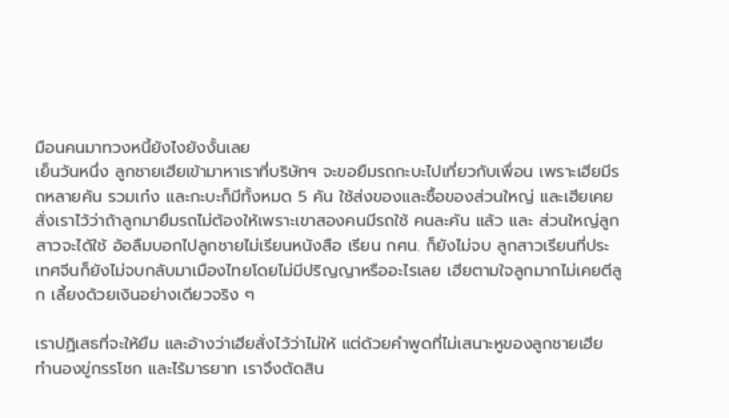มือนคนมาทวงหนี้ยังไงยังงั้นเลย
เย็นวันหนึ่ง ลูกชายเฮียเข้ามาหาเราที่บริษัทฯ จะขอยืมรถกะบะไปเที่ยวกับเพื่อน เพราะเฮียมีรถหลายคัน รวมเก๋ง และกะบะก็มีทั้งหมด 5 คัน ใช้ส่งของและซื้อของส่วนใหญ่ และเฮียเคยสั่งเราไว้ว่าถ้าลูกมายืมรถไม่ต้องให้เพราะเขาสองคนมีรถใช้ คนละคัน แล้ว และ ส่วนใหญ่ลูกสาวจะได้ใช้ อ้อลืมบอกไปลูกชายไม่เรียนหนังสือ เรียน กศน. ก็ยังไม่จบ ลูกสาวเรียนที่ประเทศจีนก็ยังไม่จบกลับมาเมืองไทยโดยไม่มีปริญญาหรืออะไรเลย เฮียตามใจลูกมากไม่เคยตีลูก เลี้ยงด้วยเงินอย่างเดียวจริง ๆ

เราปฏิเสธที่จะให้ยืม และอ้างว่าเฮียสั่งไว้ว่าไม่ให้ แต่ด้วยคำพูดที่ไม่เสนาะหูของลูกชายเฮีย ทำนองขู่กรรโชก และไร้มารยาท เราจึงตัดสิน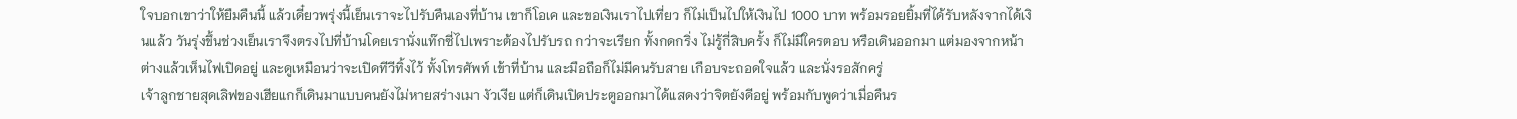ใจบอกเขาว่าให้ยืมคืนนี้ แล้วเดี๋ยวพรุ่งนี้เย็นเราจะไปรับคืนเองที่บ้าน เขาก็โอเค และขอเงินเราไปเที่ยว ก็ไม่เป็นไปให้เงินไป 1000 บาท พร้อมรอยยิ้มที่ได้รับหลังจากได้เงินแล้ว วันรุ่งขึ้นช่วงเย็นเราจึงตรงไปที่บ้านโดยเรานั่งแท๊กซี่ไปเพราะต้องไปรับรถ กว่าจะเรียก ทั้งกดกริ่ง ไม่รู้กี่สิบครั้ง ก็ไม่มีใครตอบ หรือเดินออกมา แต่มองจากหน้าต่างแล้วเห็นไฟเปิดอยู่ และดูเหมือนว่าจะเปิดทีวีทิ้งไว้ ทั้งโทรศัพท์ เข้าที่บ้าน และมือถือก็ไม่มีคนรับสาย เกือบจะถอดใจแล้ว และนั่งรอสักครู่
เจ้าลูกชายสุดเลิฟของเฮียแกก็เดินมาแบบคนยังไม่หายสร่างเมา งัวเงีย แต่ก็เดินเปิดประตูออกมาได้แสดงว่าจิตยังดีอยู่ พร้อมกับพูดว่าเมื่อคืนร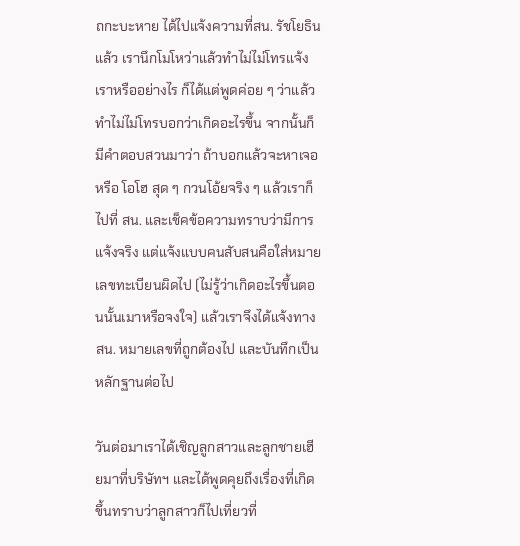ถกะบะหาย ได้ไปแจ้งความที่สน. รัชโยธินแล้ว เรานึกโมโหว่าแล้วทำไม่ไม่โทรแจ้งเราหรืออย่างไร ก็ได้แต่พูดค่อย ๆ ว่าแล้วทำไม่ไม่โทรบอกว่าเกิดอะไรขึ้น จากนั้นก็มีคำตอบสวนมาว่า ถ้าบอกแล้วจะหาเจอหรือ โอโฮ สุด ๆ กวนโอ้ยจริง ๆ แล้วเราก็ไปที่ สน. และเช็คข้อความทราบว่ามีการแจ้งจริง แต่แจ้งแบบคนสับสนคือใส่หมายเลขทะเบียนผิดไป (ไม่รู้ว่าเกิดอะไรขึ้นตอนนั้นเมาหรือจงใจ) แล้วเราจึงได้แจ้งทาง สน. หมายเลขที่ถูกต้องไป และบันทึกเป็นหลักฐานต่อไป

วันต่อมาเราได้เชิญลูกสาวและลูกชายเฮียมาที่บริษัทฯ และได้พูดคุยถึงเรื่องที่เกิดขึ้นทราบว่าลูกสาวก็ไปเที่ยวที่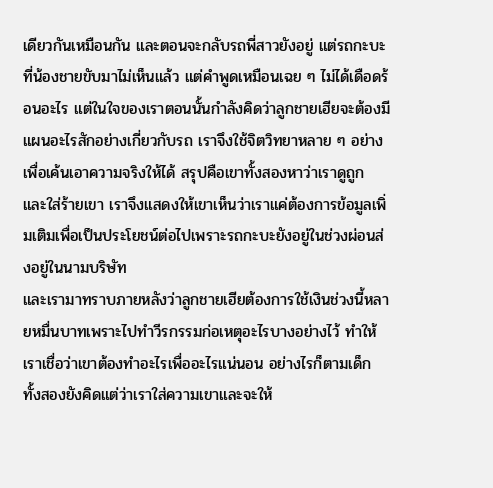เดียวกันเหมือนกัน และตอนจะกลับรถพี่สาวยังอยู่ แต่รถกะบะที่น้องชายขับมาไม่เห็นแล้ว แต่คำพูดเหมือนเฉย ๆ ไม่ได้เดือดร้อนอะไร แต่ในใจของเราตอนนั้นกำลังคิดว่าลูกชายเฮียจะต้องมีแผนอะไรสักอย่างเกี่ยวกับรถ เราจึงใช้จิตวิทยาหลาย ๆ อย่างเพื่อเค้นเอาความจริงให้ได้ สรุปคือเขาทั้งสองหาว่าเราดูถูก และใส่ร้ายเขา เราจึงแสดงให้เขาเห็นว่าเราแค่ต้องการข้อมูลเพิ่มเติมเพื่อเป็นประโยชน์ต่อไปเพราะรถกะบะยังอยู่ในช่วงผ่อนส่งอยู่ในนามบริษัท
และเรามาทราบภายหลังว่าลูกชายเฮียต้องการใช้เงินช่วงนี้หลายหมื่นบาทเพราะไปทำวีรกรรมก่อเหตุอะไรบางอย่างไว้ ทำให้เราเชื่อว่าเขาต้องทำอะไรเพื่ออะไรแน่นอน อย่างไรก็ตามเด็ก ทั้งสองยังคิดแต่ว่าเราใส่ความเขาและจะให้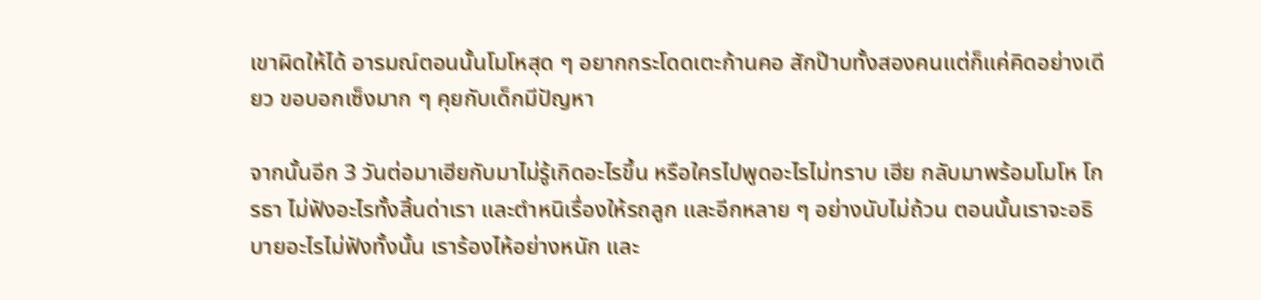เขาผิดให้ได้ อารมณ์ตอนนั้นโมโหสุด ๆ อยากกระโดดเตะก้านคอ สักป๊าบทั้งสองคนแต่ก็แค่คิดอย่างเดียว ขอบอกเซ็งมาก ๆ คุยกับเด็กมีปัญหา

จากนั้นอีก 3 วันต่อมาเฮียกับมาไม่รู้เกิดอะไรขึ้น หรือใครไปพูดอะไรไม่ทราบ เฮีย กลับมาพร้อมโมโห โกรธา ไม่ฟังอะไรทั้งสิ้นด่าเรา และตำหนิเรื่องให้รถลูก และอีกหลาย ๆ อย่างนับไม่ถ้วน ตอนนั้นเราจะอธิบายอะไรไม่ฟังทั้งนั้น เราร้องไห้อย่างหนัก และ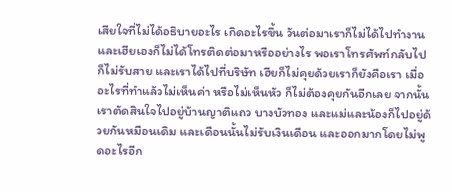เสียใจที่ไม่ได้อธิบายอะไร เกิดอะไรขึ้น วันต่อมาเราก็ไม่ได้ไปทำงาน และเฮียเองก็ไม่ได้โทรติดต่อมาหรืออย่างไร พอเราโทรศัพท์กลับไปก็ไม่รับสาย และเราได้ไปที่บริษัท เฮียก็ไม่คุยด้วยเราก็ยังคือเรา เมื่ออะไรที่ทำแล้วไม่เห็นค่า หรือไม่เห็นหัว ก็ไม่ต้องคุยกันอีกเลย จากนั้นเราตัดสินใจไปอยู่บ้านญาติแถว บางบัวทอง และแม่และน้องก็ไปอยู่ด้วยกันหมือนเดิม และเดือนนั้นไม่รับเงินเดือน และออกมากโดยไม่พูดอะไรอีก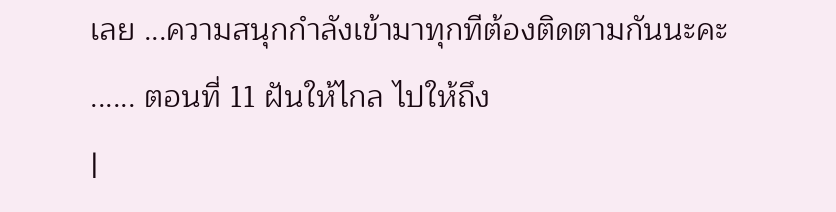เลย ...ความสนุกกำลังเข้ามาทุกทีต้องติดตามกันนะคะ
...... ตอนที่ 11 ฝันให้ไกล ไปให้ถึง
|